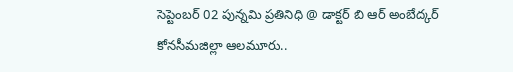సెప్టెంబర్ 02 పున్నమి ప్రతినిధి @ డాక్టర్ బి ఆర్ అంబేద్కర్ కోనసీమజిల్లా ఆలమూరు..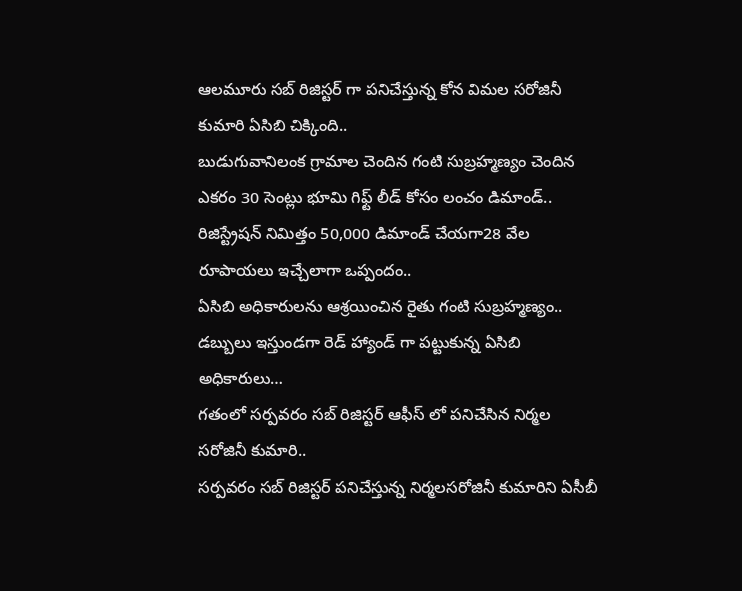ఆలమూరు సబ్ రిజిస్టర్ గా పనిచేస్తున్న కోన విమల సరోజినీ కుమారి ఏసిబి చిక్కింది..
బుడుగువానిలంక గ్రామాల చెందిన గంటి సుబ్రహ్మణ్యం చెందిన ఎకరం 30 సెంట్లు భూమి గిఫ్ట్ లీడ్ కోసం లంచం డిమాండ్..
రిజిస్ట్రేషన్ నిమిత్తం 50,000 డిమాండ్ చేయగా28 వేల రూపాయలు ఇచ్చేలాగా ఒప్పందం..
ఏసిబి అధికారులను ఆశ్రయించిన రైతు గంటి సుబ్రహ్మణ్యం.. డబ్బులు ఇస్తుండగా రెడ్ హ్యాండ్ గా పట్టుకున్న ఏసిబి అధికారులు…
గతంలో సర్పవరం సబ్ రిజిస్టర్ ఆఫీస్ లో పనిచేసిన నిర్మల సరోజినీ కుమారి..
సర్పవరం సబ్ రిజిస్టర్ పనిచేస్తున్న నిర్మలసరోజినీ కుమారిని ఏసీబీ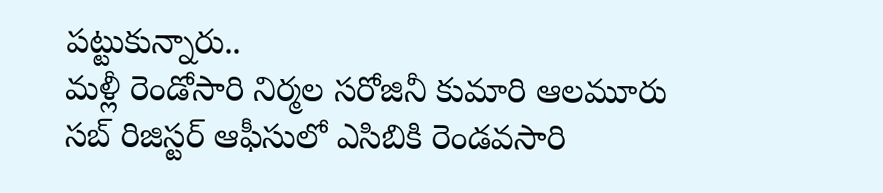పట్టుకున్నారు..
మళ్లీ రెండోసారి నిర్మల సరోజినీ కుమారి ఆలమూరు సబ్ రిజిస్టర్ ఆఫీసులో ఎసిబికి రెండవసారి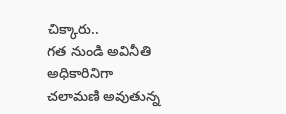చిక్కారు..
గత నుండి అవినీతి అధికారినిగా చలామణి అవుతున్న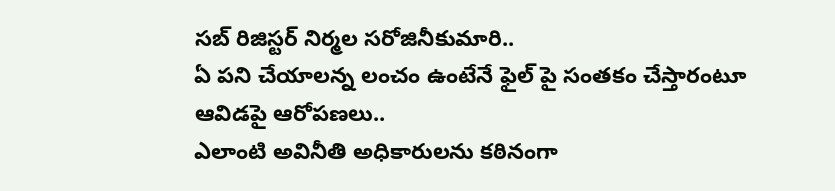సబ్ రిజిస్టర్ నిర్మల సరోజినీకుమారి..
ఏ పని చేయాలన్న లంచం ఉంటేనే ఫైల్ పై సంతకం చేస్తారంటూ ఆవిడపై ఆరోపణలు..
ఎలాంటి అవినీతి అధికారులను కఠినంగా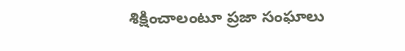శిక్షించాలంటూ ప్రజా సంఘాలు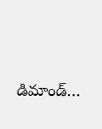డిమాండ్…